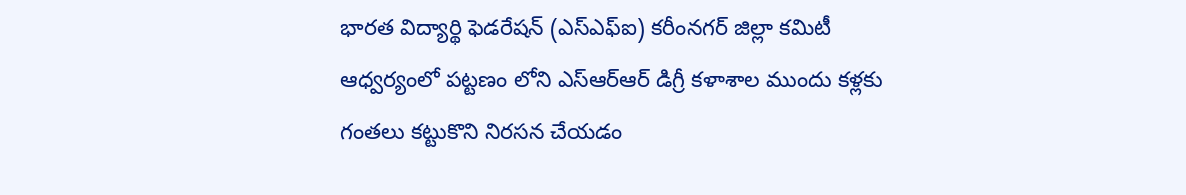భారత విద్యార్థి ఫెడరేషన్ (ఎస్ఎఫ్ఐ) కరీంనగర్ జిల్లా కమిటీ ఆధ్వర్యంలో పట్టణం లోని ఎస్ఆర్ఆర్ డిగ్రీ కళాశాల ముందు కళ్లకు గంతలు కట్టుకొని నిరసన చేయడం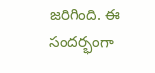జరిగింది. ఈ సందర్భంగా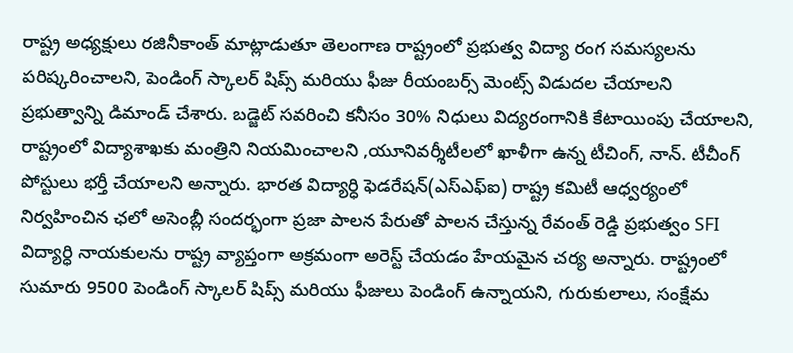రాష్ట్ర అధ్యక్షులు రజినీకాంత్ మాట్లాడుతూ తెలంగాణ రాష్ట్రంలో ప్రభుత్వ విద్యా రంగ సమస్యలను పరిష్కరించాలని, పెండింగ్ స్కాలర్ షిప్స్ మరియు ఫీజు రీయంబర్స్ మెంట్స్ విడుదల చేయాలని ప్రభుత్వాన్ని డిమాండ్ చేశారు. బడ్జెట్ సవరించి కనీసం 30% నిధులు విద్యరంగానికి కేటాయింపు చేయాలని, రాష్ట్రంలో విద్యాశాఖకు మంత్రిని నియమించాలని ,యూనివర్శీటీలలో ఖాళీగా ఉన్న టీచింగ్, నాన్. టీచీంగ్ పోస్టులు భర్తీ చేయాలని అన్నారు. భారత విద్యార్ధి ఫెడరేషన్(ఎస్ఎఫ్ఐ) రాష్ట్ర కమిటీ ఆధ్వర్యంలో నిర్వహించిన ఛలో అసెంబ్లీ సందర్భంగా ప్రజా పాలన పేరుతో పాలన చేస్తున్న రేవంత్ రెడ్డి ప్రభుత్వం SFI విద్యార్ధి నాయకులను రాష్ట్ర వ్యాప్తంగా అక్రమంగా అరెస్ట్ చేయడం హేయమైన చర్య అన్నారు. రాష్ట్రంలో సుమారు 9500 పెండింగ్ స్కాలర్ షిప్స్ మరియు ఫీజులు పెండింగ్ ఉన్నాయని, గురుకులాలు, సంక్షేమ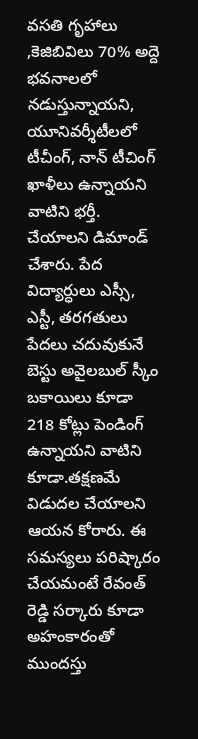వసతి గృహాలు ,కెజిబివిలు 70% అద్దె భవనాలలో నడుస్తున్నాయని, యూనివర్శీటీలలో టీచీంగ్, నాన్ టీచింగ్ ఖాళీలు ఉన్నాయని వాటిని భర్తీ. చేయాలని డిమాండ్ చేశారు. పేద విద్యార్ధులు ఎస్సీ, ఎస్టీ, తరగతులు పేదలు చదువుకునే బెస్టు అవైలబుల్ స్కీం బకాయిలు కూడా 218 కోట్లు పెండింగ్ ఉన్నాయని వాటిని కూడా.తక్షణమే విడుదల చేయాలని ఆయన కోరారు. ఈ సమస్యలు పరిష్కారం చేయమంటే రేవంత్ రెడ్డి సర్కారు కూడా అహంకారంతో ముందస్తు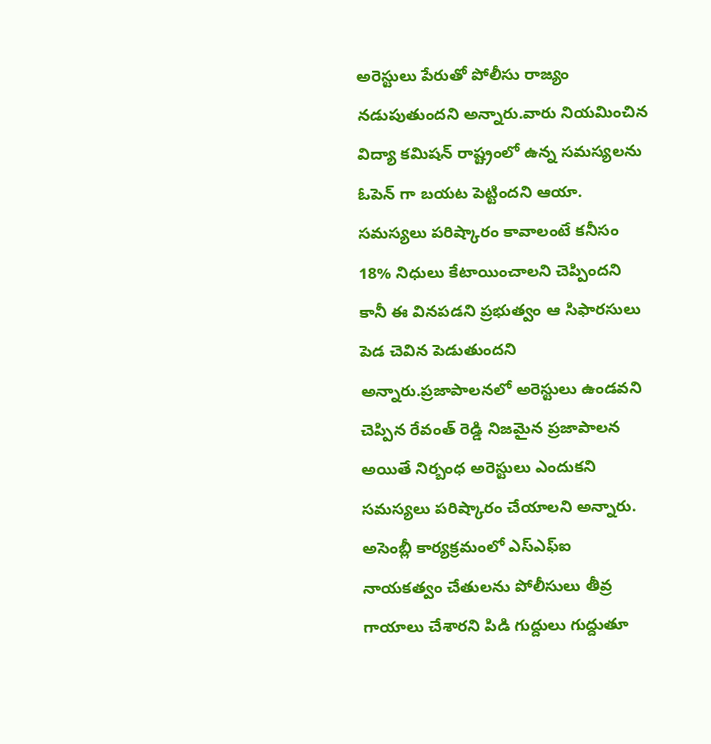అరెస్టులు పేరుతో పోలీసు రాజ్యం నడుపుతుందని అన్నారు.వారు నియమించిన విద్యా కమిషన్ రాష్ట్రంలో ఉన్న సమస్యలను ఓపెన్ గా బయట పెట్టిందని ఆయా. సమస్యలు పరిష్కారం కావాలంటే కనీసం 18% నిధులు కేటాయించాలని చెప్పిందని కానీ ఈ వినపడని ప్రభుత్వం ఆ సిఫారసులు పెడ చెవిన పెడుతుందని అన్నారు.ప్రజాపాలనలో అరెస్టులు ఉండవని చెప్పిన రేవంత్ రెడ్డి నిజమైన ప్రజాపాలన అయితే నిర్బంధ అరెస్టులు ఎందుకని సమస్యలు పరిష్కారం చేయాలని అన్నారు. అసెంబ్లీ కార్యక్రమంలో ఎస్ఎఫ్ఐ నాయకత్వం చేతులను పోలీసులు తీవ్ర గాయాలు చేశారని పిడి గుద్దులు గుద్దుతూ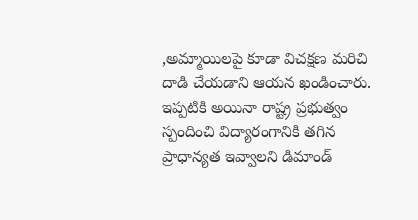,అమ్మాయిలపై కూడా విచక్షణ మరిచి దాడి చేయడాని ఆయన ఖండించారు. ఇప్పటికి అయినా రాష్ట్ర ప్రభుత్వం స్పందించి విద్యారంగానికి తగిన ప్రాధాన్యత ఇవ్వాలని డిమాండ్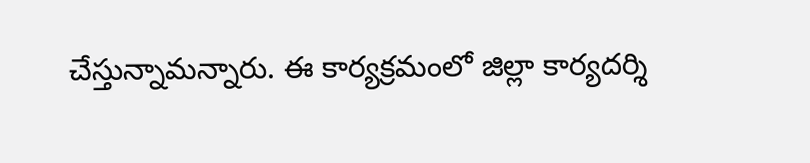చేస్తున్నామన్నారు. ఈ కార్యక్రమంలో జిల్లా కార్యదర్శి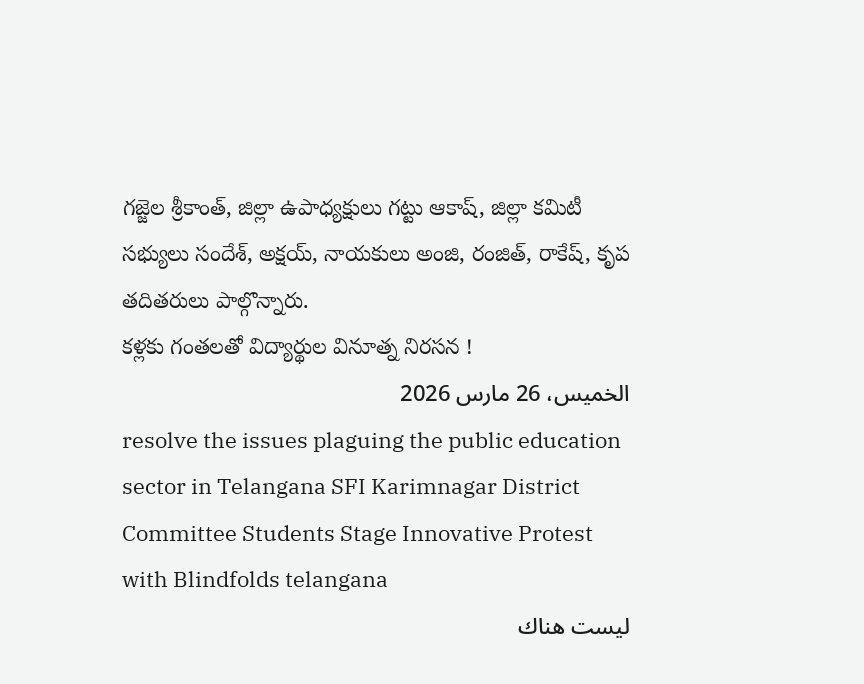గజ్జెల శ్రీకాంత్, జిల్లా ఉపాధ్యక్షులు గట్టు ఆకాష్, జిల్లా కమిటీ సభ్యులు సందేశ్, అక్షయ్, నాయకులు అంజి, రంజిత్, రాకేష్, కృప తదితరులు పాల్గొన్నారు.
కళ్లకు గంతలతో విద్యార్థుల వినూత్న నిరసన !
الخميس، 26 مارس 2026
resolve the issues plaguing the public education sector in Telangana SFI Karimnagar District Committee Students Stage Innovative Protest with Blindfolds telangana
ليست هناك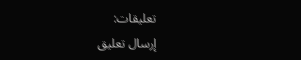تعليقات:
إرسال تعليق